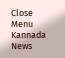Close Menu
Kannada News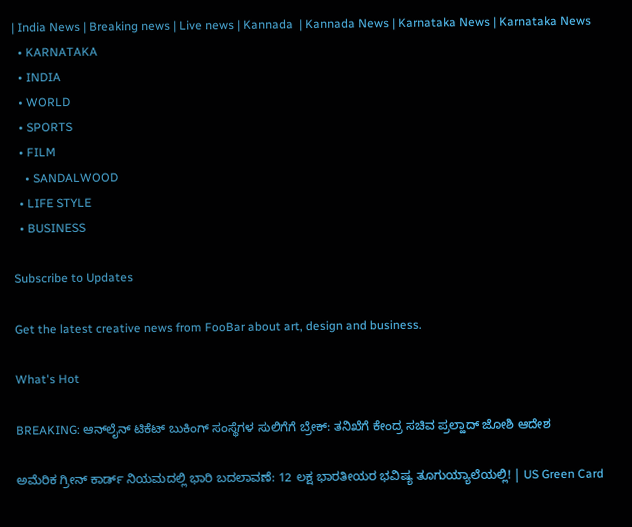| India News | Breaking news | Live news | Kannada  | Kannada News | Karnataka News | Karnataka News
  • KARNATAKA
  • INDIA
  • WORLD
  • SPORTS
  • FILM
    • SANDALWOOD
  • LIFE STYLE
  • BUSINESS

Subscribe to Updates

Get the latest creative news from FooBar about art, design and business.

What's Hot

BREAKING: ಆನ್‌ಲೈನ್ ಟಿಕೆಟ್ ಬುಕಿಂಗ್ ಸಂಸ್ಥೆಗಳ ಸುಲಿಗೆಗೆ ಬ್ರೇಕ್: ತನಿಖೆಗೆ ಕೇಂದ್ರ ಸಚಿವ ಪ್ರಲ್ಹಾದ್ ಜೋಶಿ ಆದೇಶ

ಅಮೆರಿಕ ಗ್ರೀನ್ ಕಾರ್ಡ್ ನಿಯಮದಲ್ಲಿ ಭಾರಿ ಬದಲಾವಣೆ: 12 ಲಕ್ಷ ಭಾರತೀಯರ ಭವಿಷ್ಯ ತೂಗುಯ್ಯಾಲೆಯಲ್ಲಿ! | US Green Card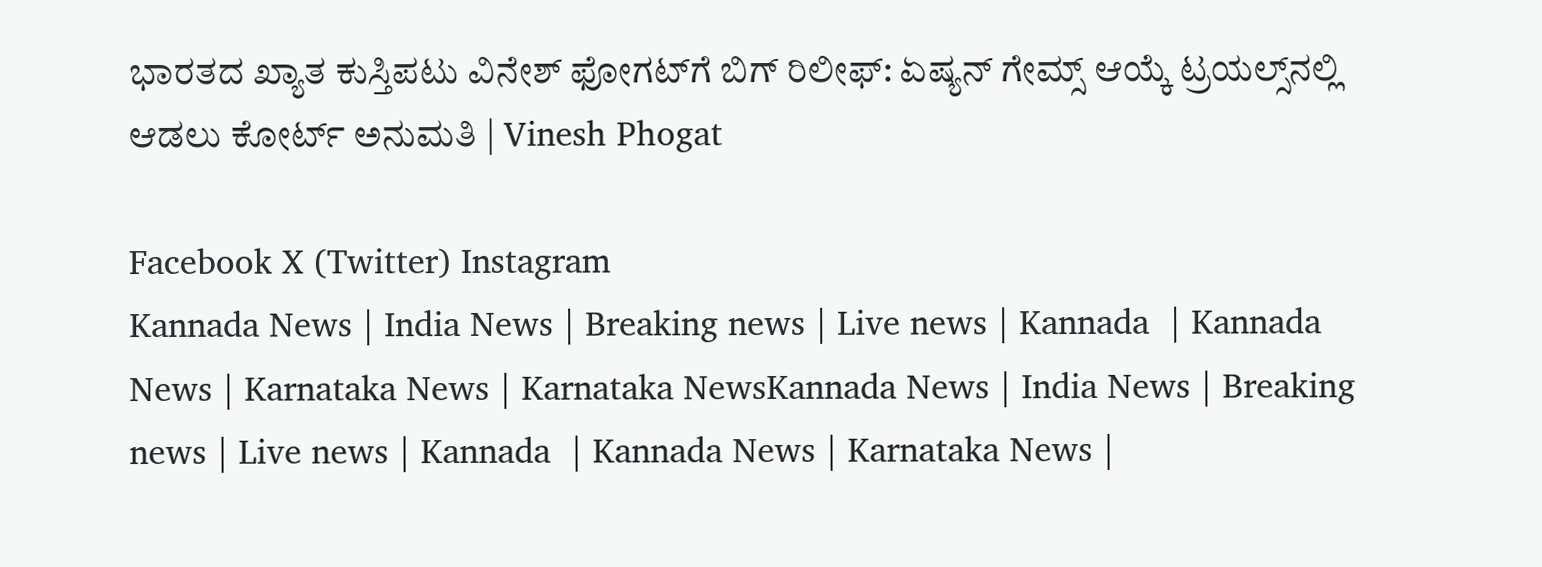ಭಾರತದ ಖ್ಯಾತ ಕುಸ್ತಿಪಟು ವಿನೇಶ್ ಫೋಗಟ್‌ಗೆ ಬಿಗ್ ರಿಲೀಫ್: ಏಷ್ಯನ್ ಗೇಮ್ಸ್ ಆಯ್ಕೆ ಟ್ರಯಲ್ಸ್‌ನಲ್ಲಿ ಆಡಲು ಕೋರ್ಟ್ ಅನುಮತಿ | Vinesh Phogat

Facebook X (Twitter) Instagram
Kannada News | India News | Breaking news | Live news | Kannada  | Kannada News | Karnataka News | Karnataka NewsKannada News | India News | Breaking news | Live news | Kannada  | Kannada News | Karnataka News |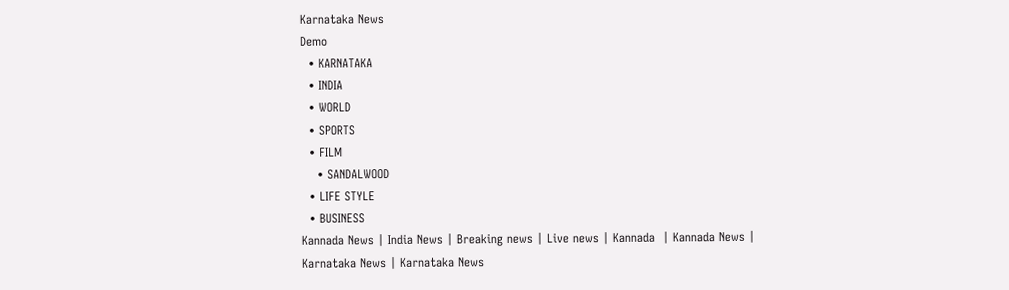Karnataka News
Demo
  • KARNATAKA
  • INDIA
  • WORLD
  • SPORTS
  • FILM
    • SANDALWOOD
  • LIFE STYLE
  • BUSINESS
Kannada News | India News | Breaking news | Live news | Kannada  | Kannada News | Karnataka News | Karnataka News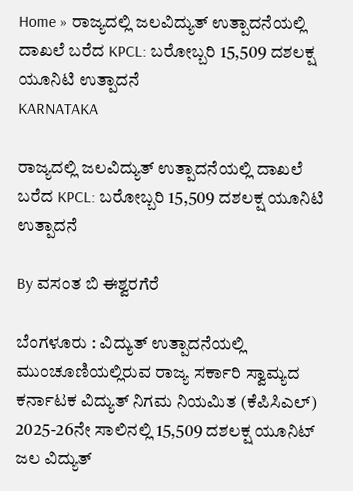Home » ರಾಜ್ಯದಲ್ಲಿ ಜಲವಿದ್ಯುತ್ ಉತ್ಪಾದನೆಯಲ್ಲಿ ದಾಖಲೆ ಬರೆದ KPCL: ಬರೋಬ್ಬರಿ 15,509 ದಶಲಕ್ಷ ಯೂನಿಟಿ ಉತ್ಪಾದನೆ
KARNATAKA

ರಾಜ್ಯದಲ್ಲಿ ಜಲವಿದ್ಯುತ್ ಉತ್ಪಾದನೆಯಲ್ಲಿ ದಾಖಲೆ ಬರೆದ KPCL: ಬರೋಬ್ಬರಿ 15,509 ದಶಲಕ್ಷ ಯೂನಿಟಿ ಉತ್ಪಾದನೆ

By ವಸಂತ ಬಿ ಈಶ್ವರಗೆರೆ

ಬೆಂಗಳೂರು : ವಿದ್ಯುತ್ ಉತ್ಪಾದನೆಯಲ್ಲಿ ಮುಂಚೂಣಿಯಲ್ಲಿರುವ ರಾಜ್ಯ ಸರ್ಕಾರಿ ಸ್ವಾಮ್ಯದ ಕರ್ನಾಟಕ ವಿದ್ಯುತ್ ನಿಗಮ ನಿಯಮಿತ (ಕೆಪಿಸಿಎಲ್) 2025-26ನೇ ಸಾಲಿನಲ್ಲಿ 15,509 ದಶಲಕ್ಷ ಯೂನಿಟ್ ಜಲ ವಿದ್ಯುತ್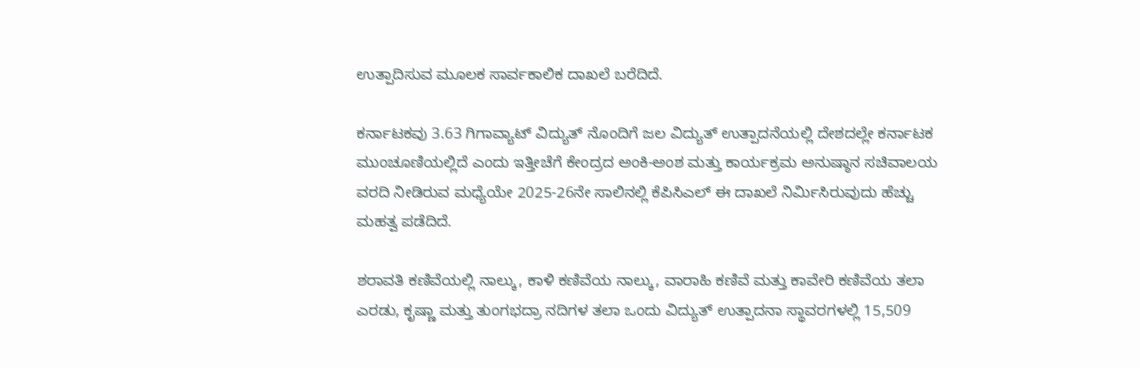ಉತ್ಪಾದಿಸುವ ಮೂಲಕ ಸಾರ್ವಕಾಲಿಕ ದಾಖಲೆ ಬರೆದಿದೆ.

ಕರ್ನಾಟಕವು 3.63 ಗಿಗಾವ್ಯಾಟ್ ವಿದ್ಯುತ್ ನೊಂದಿಗೆ ಜಲ ವಿದ್ಯುತ್ ಉತ್ಪಾದನೆಯಲ್ಲಿ ದೇಶದಲ್ಲೇ ಕರ್ನಾಟಕ ಮುಂಚೂಣಿಯಲ್ಲಿದೆ ಎಂದು ಇತ್ತೀಚೆಗೆ ಕೇಂದ್ರದ ಅಂಕಿ-ಅಂಶ ಮತ್ತು ಕಾರ್ಯಕ್ರಮ ಅನುಷ್ಠಾನ ಸಚಿವಾಲಯ ವರದಿ ನೀಡಿರುವ ಮಧ್ಯೆಯೇ 2025-26ನೇ ಸಾಲಿನಲ್ಲಿ ಕೆಪಿಸಿಎಲ್ ಈ ದಾಖಲೆ ನಿರ್ಮಿಸಿರುವುದು ಹೆಚ್ಚು ಮಹತ್ವ ಪಡೆದಿದೆ.

ಶರಾವತಿ ಕಣಿವೆಯಲ್ಲಿ ನಾಲ್ಕು, ಕಾಳಿ ಕಣಿವೆಯ ನಾಲ್ಕು, ವಾರಾಹಿ ಕಣಿವೆ ಮತ್ತು ಕಾವೇರಿ ಕಣಿವೆಯ ತಲಾ ಎರಡು, ಕೃಷ್ಣಾ ಮತ್ತು ತುಂಗಭದ್ರಾ ನದಿಗಳ ತಲಾ ಒಂದು ವಿದ್ಯುತ್ ಉತ್ಪಾದನಾ ಸ್ಥಾವರಗಳಲ್ಲಿ 15,509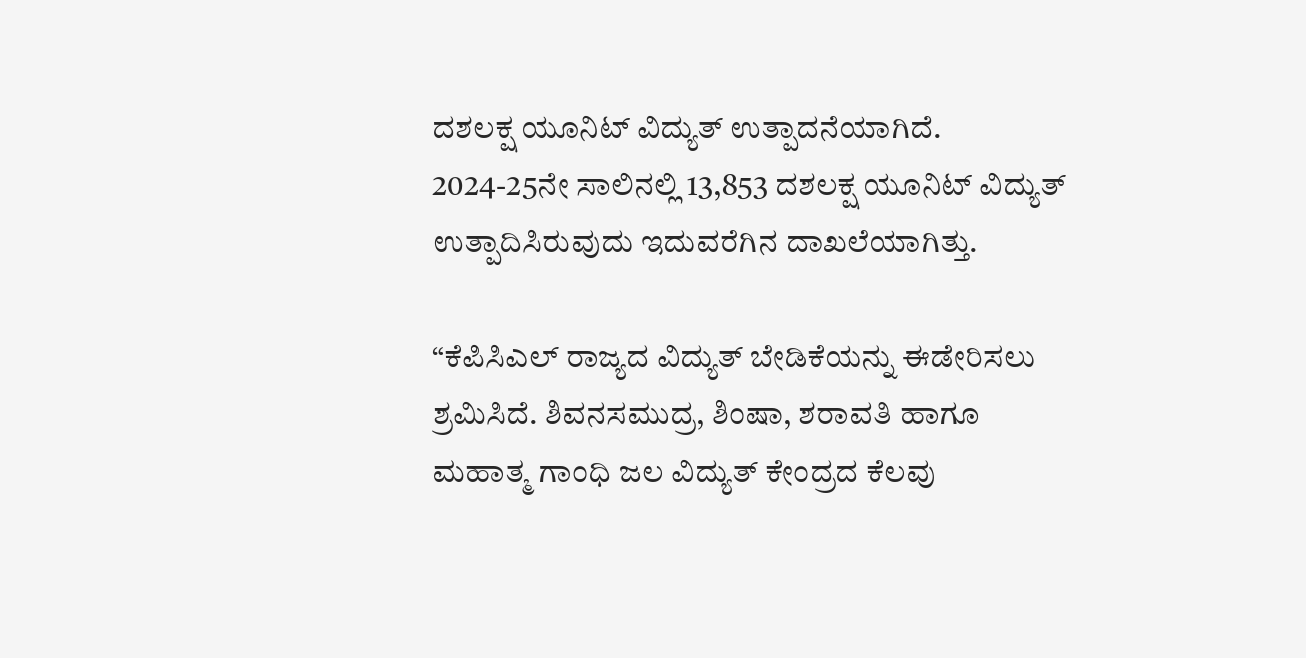ದಶಲಕ್ಷ ಯೂನಿಟ್ ವಿದ್ಯುತ್ ಉತ್ಪಾದನೆಯಾಗಿದೆ. 2024-25ನೇ ಸಾಲಿನಲ್ಲಿ 13,853 ದಶಲಕ್ಷ ಯೂನಿಟ್ ವಿದ್ಯುತ್ ಉತ್ಪಾದಿಸಿರುವುದು ಇದುವರೆಗಿನ ದಾಖಲೆಯಾಗಿತ್ತು.

“ಕೆಪಿಸಿಎಲ್ ರಾಜ್ಯದ ವಿದ್ಯುತ್ ಬೇಡಿಕೆಯನ್ನು ಈಡೇರಿಸಲು ಶ್ರಮಿಸಿದೆ. ಶಿವನಸಮುದ್ರ, ಶಿಂಷಾ, ಶರಾವತಿ ಹಾಗೂ ಮಹಾತ್ಮ ಗಾಂಧಿ ಜಲ ವಿದ್ಯುತ್ ಕೇಂದ್ರದ ಕೆಲವು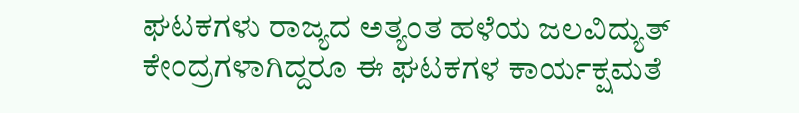ಘಟಕಗಳು ರಾಜ್ಯದ ಅತ್ಯಂತ ಹಳೆಯ ಜಲವಿದ್ಯುತ್ ಕೇಂದ್ರಗಳಾಗಿದ್ದರೂ ಈ ಘಟಕಗಳ ಕಾರ್ಯಕ್ಷಮತೆ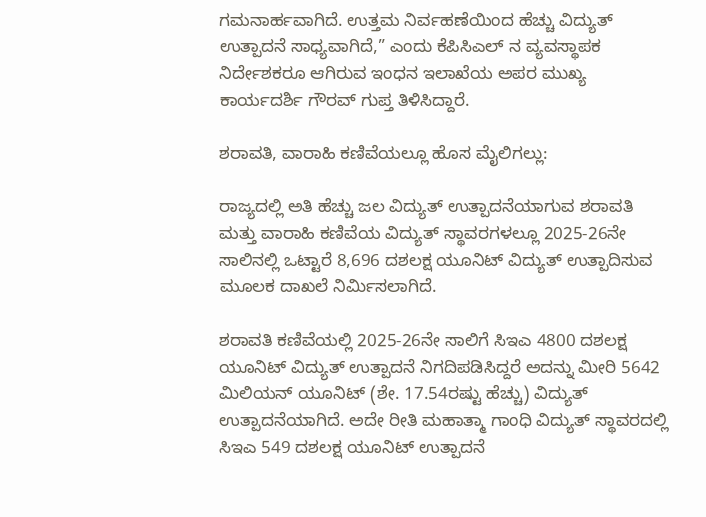ಗಮನಾರ್ಹವಾಗಿದೆ. ಉತ್ತಮ ನಿರ್ವಹಣೆಯಿಂದ ಹೆಚ್ಚು ವಿದ್ಯುತ್ ಉತ್ಪಾದನೆ ಸಾಧ್ಯವಾಗಿದೆ,” ಎಂದು ಕೆಪಿಸಿಎಲ್ ನ ವ್ಯವಸ್ಥಾಪಕ ನಿರ್ದೇಶಕರೂ ಆಗಿರುವ ಇಂಧನ ಇಲಾಖೆಯ ಅಪರ ಮುಖ್ಯ ಕಾರ್ಯದರ್ಶಿ ಗೌರವ್ ಗುಪ್ತ ತಿಳಿಸಿದ್ದಾರೆ.

ಶರಾವತಿ, ವಾರಾಹಿ ಕಣಿವೆಯಲ್ಲೂ ಹೊಸ ಮೈಲಿಗಲ್ಲು:

ರಾಜ್ಯದಲ್ಲಿ ಅತಿ ಹೆಚ್ಚು ಜಲ ವಿದ್ಯುತ್ ಉತ್ಪಾದನೆಯಾಗುವ ಶರಾವತಿ ಮತ್ತು ವಾರಾಹಿ ಕಣಿವೆಯ ವಿದ್ಯುತ್ ಸ್ಥಾವರಗಳಲ್ಲೂ 2025-26ನೇ ಸಾಲಿನಲ್ಲಿ ಒಟ್ಟಾರೆ 8,696 ದಶಲಕ್ಷ ಯೂನಿಟ್ ವಿದ್ಯುತ್ ಉತ್ಪಾದಿಸುವ ಮೂಲಕ ದಾಖಲೆ ನಿರ್ಮಿಸಲಾಗಿದೆ.

ಶರಾವತಿ ಕಣಿವೆಯಲ್ಲಿ 2025-26ನೇ ಸಾಲಿಗೆ ಸಿಇಎ 4800 ದಶಲಕ್ಷ ಯೂನಿಟ್ ವಿದ್ಯುತ್ ಉತ್ಪಾದನೆ ನಿಗದಿಪಡಿಸಿದ್ದರೆ ಅದನ್ನು ಮೀರಿ 5642 ಮಿಲಿಯನ್ ಯೂನಿಟ್ (ಶೇ. 17.54ರಷ್ಟು ಹೆಚ್ಚು) ವಿದ್ಯುತ್ ಉತ್ಪಾದನೆಯಾಗಿದೆ. ಅದೇ ರೀತಿ ಮಹಾತ್ಮಾ ಗಾಂಧಿ ವಿದ್ಯುತ್ ಸ್ಥಾವರದಲ್ಲಿ ಸಿಇಎ 549 ದಶಲಕ್ಷ ಯೂನಿಟ್ ಉತ್ಪಾದನೆ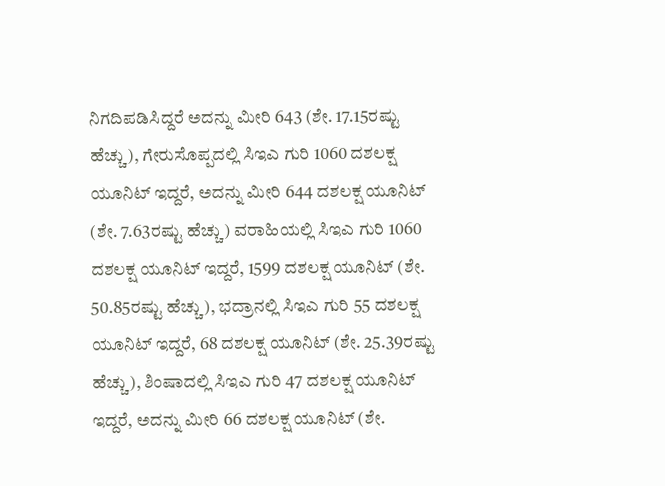ನಿಗದಿಪಡಿಸಿದ್ದರೆ ಅದನ್ನು ಮೀರಿ 643 (ಶೇ. 17.15ರಷ್ಟು ಹೆಚ್ಚು), ಗೇರುಸೊಪ್ಪದಲ್ಲಿ ಸಿಇಎ ಗುರಿ 1060 ದಶಲಕ್ಷ ಯೂನಿಟ್ ಇದ್ದರೆ, ಅದನ್ನು ಮೀರಿ 644 ದಶಲಕ್ಷ ಯೂನಿಟ್ (ಶೇ. 7.63ರಷ್ಟು ಹೆಚ್ಚು) ವರಾಹಿಯಲ್ಲಿ ಸಿಇಎ ಗುರಿ 1060 ದಶಲಕ್ಷ ಯೂನಿಟ್ ಇದ್ದರೆ, 1599 ದಶಲಕ್ಷ ಯೂನಿಟ್ (ಶೇ. 50.85ರಷ್ಟು ಹೆಚ್ಚು), ಭದ್ರಾನಲ್ಲಿ ಸಿಇಎ ಗುರಿ 55 ದಶಲಕ್ಷ ಯೂನಿಟ್ ಇದ್ದರೆ, 68 ದಶಲಕ್ಷ ಯೂನಿಟ್ (ಶೇ. 25.39ರಷ್ಟು ಹೆಚ್ಚು), ಶಿಂಷಾದಲ್ಲಿ ಸಿಇಎ ಗುರಿ 47 ದಶಲಕ್ಷ ಯೂನಿಟ್ ಇದ್ದರೆ, ಅದನ್ನು ಮೀರಿ 66 ದಶಲಕ್ಷ ಯೂನಿಟ್ (ಶೇ.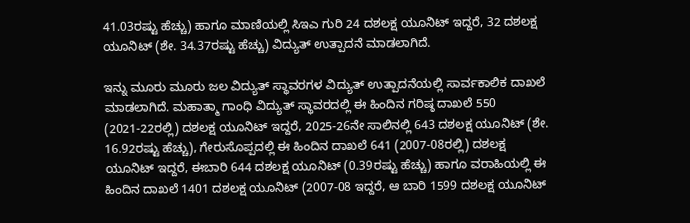41.03ರಷ್ಟು ಹೆಚ್ಚು) ಹಾಗೂ ಮಾಣಿಯಲ್ಲಿ ಸಿಇಎ ಗುರಿ 24 ದಶಲಕ್ಷ ಯೂನಿಟ್ ಇದ್ದರೆ, 32 ದಶಲಕ್ಷ ಯೂನಿಟ್ (ಶೇ. 34.37ರಷ್ಟು ಹೆಚ್ಚು) ವಿದ್ಯುತ್ ಉತ್ಪಾದನೆ ಮಾಡಲಾಗಿದೆ.

ಇನ್ನು ಮೂರು ಮೂರು ಜಲ ವಿದ್ಯುತ್ ಸ್ಥಾವರಗಳ ವಿದ್ಯುತ್ ಉತ್ಪಾದನೆಯಲ್ಲಿ ಸಾರ್ವಕಾಲಿಕ ದಾಖಲೆ ಮಾಡಲಾಗಿದೆ. ಮಹಾತ್ಮಾ ಗಾಂಧಿ ವಿದ್ಯುತ್ ಸ್ಥಾವರದಲ್ಲಿ ಈ ಹಿಂದಿನ ಗರಿಷ್ಠ ದಾಖಲೆ 550 (2021-22ರಲ್ಲಿ) ದಶಲಕ್ಷ ಯೂನಿಟ್ ಇದ್ದರೆ, 2025-26ನೇ ಸಾಲಿನಲ್ಲಿ 643 ದಶಲಕ್ಷ ಯೂನಿಟ್ (ಶೇ. 16.92ರಷ್ಟು ಹೆಚ್ಚು), ಗೇರುಸೊಪ್ಪದಲ್ಲಿ ಈ ಹಿಂದಿನ ದಾಖಲೆ 641 (2007-08ರಲ್ಲಿ) ದಶಲಕ್ಷ ಯೂನಿಟ್ ಇದ್ದರೆ, ಈಬಾರಿ 644 ದಶಲಕ್ಷ ಯೂನಿಟ್ (0.39ರಷ್ಟು ಹೆಚ್ಚು) ಹಾಗೂ ವರಾಹಿಯಲ್ಲಿ ಈ ಹಿಂದಿನ ದಾಖಲೆ 1401 ದಶಲಕ್ಷ ಯೂನಿಟ್ (2007-08 ಇದ್ದರೆ, ಆ ಬಾರಿ 1599 ದಶಲಕ್ಷ ಯೂನಿಟ್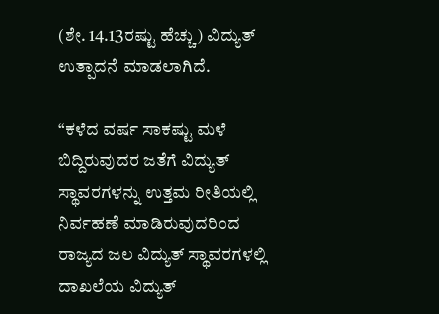(ಶೇ. 14.13ರಷ್ಟು ಹೆಚ್ಚು) ವಿದ್ಯುತ್ ಉತ್ಪಾದನೆ ಮಾಡಲಾಗಿದೆ.

“ಕಳೆದ ವರ್ಷ ಸಾಕಷ್ಟು ಮಳೆ ಬಿದ್ದಿರುವುದರ ಜತೆಗೆ ವಿದ್ಯುತ್ ಸ್ಥಾವರಗಳನ್ನು ಉತ್ತಮ ರೀತಿಯಲ್ಲಿ ನಿರ್ವಹಣೆ ಮಾಡಿರುವುದರಿಂದ ರಾಜ್ಯದ ಜಲ ವಿದ್ಯುತ್ ಸ್ಥಾವರಗಳಲ್ಲಿ ದಾಖಲೆಯ ವಿದ್ಯುತ್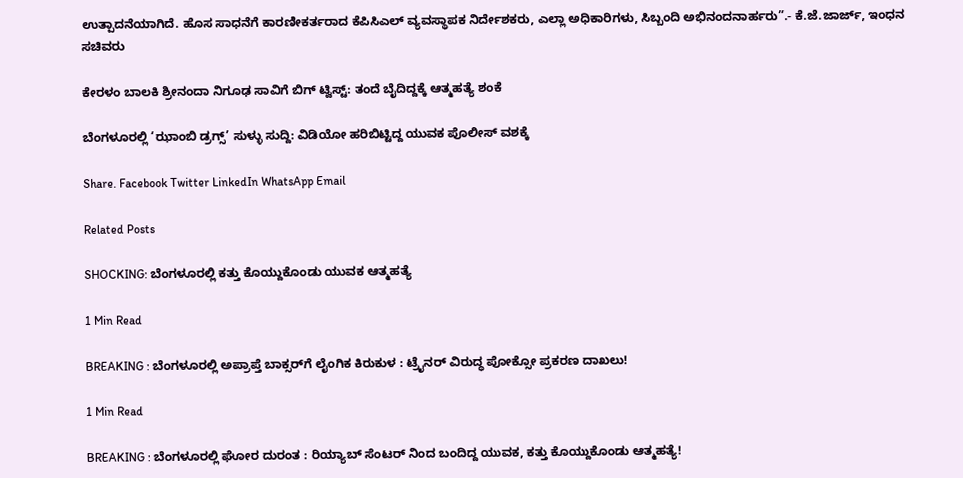ಉತ್ಪಾದನೆಯಾಗಿದೆ. ಹೊಸ ಸಾಧನೆಗೆ ಕಾರಣೀಕರ್ತರಾದ ಕೆಪಿಸಿಎಲ್ ವ್ಯವಸ್ಥಾಪಕ ನಿರ್ದೇಶಕರು, ಎಲ್ಲಾ ಅಧಿಕಾರಿಗಳು, ಸಿಬ್ಬಂದಿ ಅಭಿನಂದನಾರ್ಹರು”.- ಕೆ.ಜೆ.ಜಾರ್ಜ್, ಇಂಧನ ಸಚಿವರು

ಕೇರಳಂ ಬಾಲಕಿ ಶ್ರೀನಂದಾ ನಿಗೂಢ ಸಾವಿಗೆ ಬಿಗ್ ಟ್ವಿಸ್ಟ್: ತಂದೆ ಬೈದಿದ್ದಕ್ಕೆ ಆತ್ಮಹತ್ಯೆ ಶಂಕೆ

ಬೆಂಗಳೂರಲ್ಲಿ ‘ಝಾಂಬಿ ಡ್ರಗ್ಸ್’ ಸುಳ್ಳು ಸುದ್ದಿ: ವಿಡಿಯೋ ಹರಿಬಿಟ್ಟಿದ್ದ ಯುವಕ ಪೊಲೀಸ್ ವಶಕ್ಕೆ

Share. Facebook Twitter LinkedIn WhatsApp Email

Related Posts

SHOCKING: ಬೆಂಗಳೂರಲ್ಲಿ ಕತ್ತು ಕೊಯ್ದುಕೊಂಡು ಯುವಕ ಆತ್ಮಹತ್ಯೆ

1 Min Read

BREAKING : ಬೆಂಗಳೂರಲ್ಲಿ ಅಪ್ರಾಪ್ತೆ ಬಾಕ್ಸರ್‌ಗೆ ಲೈಂಗಿಕ ಕಿರುಕುಳ : ಟ್ರೈನರ್ ವಿರುದ್ಧ ಪೋಕ್ಸೋ ಪ್ರಕರಣ ದಾಖಲು!

1 Min Read

BREAKING : ಬೆಂಗಳೂರಲ್ಲಿ ಘೋರ ದುರಂತ : ರಿಯ್ಯಾಬ್ ಸೆಂಟರ್ ನಿಂದ ಬಂದಿದ್ದ ಯುವಕ, ಕತ್ತು ಕೊಯ್ದುಕೊಂಡು ಆತ್ಮಹತ್ಯೆ!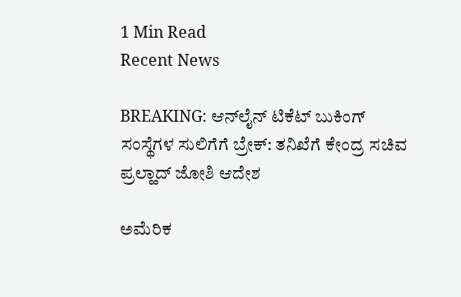1 Min Read
Recent News

BREAKING: ಆನ್‌ಲೈನ್ ಟಿಕೆಟ್ ಬುಕಿಂಗ್ ಸಂಸ್ಥೆಗಳ ಸುಲಿಗೆಗೆ ಬ್ರೇಕ್: ತನಿಖೆಗೆ ಕೇಂದ್ರ ಸಚಿವ ಪ್ರಲ್ಹಾದ್ ಜೋಶಿ ಆದೇಶ

ಅಮೆರಿಕ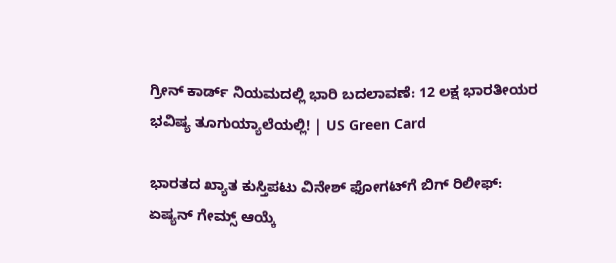ಗ್ರೀನ್ ಕಾರ್ಡ್ ನಿಯಮದಲ್ಲಿ ಭಾರಿ ಬದಲಾವಣೆ: 12 ಲಕ್ಷ ಭಾರತೀಯರ ಭವಿಷ್ಯ ತೂಗುಯ್ಯಾಲೆಯಲ್ಲಿ! | US Green Card

ಭಾರತದ ಖ್ಯಾತ ಕುಸ್ತಿಪಟು ವಿನೇಶ್ ಫೋಗಟ್‌ಗೆ ಬಿಗ್ ರಿಲೀಫ್: ಏಷ್ಯನ್ ಗೇಮ್ಸ್ ಆಯ್ಕೆ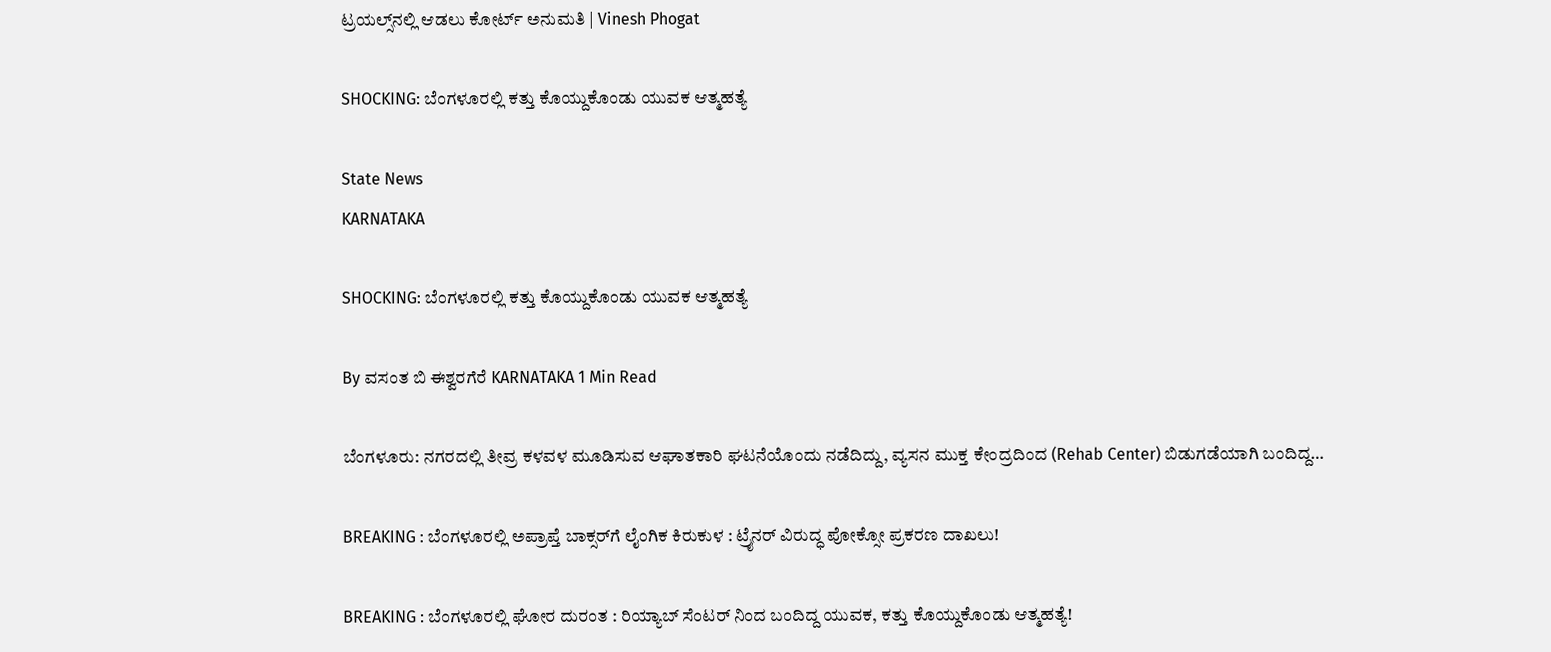ಟ್ರಯಲ್ಸ್‌ನಲ್ಲಿ ಆಡಲು ಕೋರ್ಟ್ ಅನುಮತಿ | Vinesh Phogat

SHOCKING: ಬೆಂಗಳೂರಲ್ಲಿ ಕತ್ತು ಕೊಯ್ದುಕೊಂಡು ಯುವಕ ಆತ್ಮಹತ್ಯೆ

State News
KARNATAKA

SHOCKING: ಬೆಂಗಳೂರಲ್ಲಿ ಕತ್ತು ಕೊಯ್ದುಕೊಂಡು ಯುವಕ ಆತ್ಮಹತ್ಯೆ

By ವಸಂತ ಬಿ ಈಶ್ವರಗೆರೆ KARNATAKA 1 Min Read

ಬೆಂಗಳೂರು: ನಗರದಲ್ಲಿ ತೀವ್ರ ಕಳವಳ ಮೂಡಿಸುವ ಆಘಾತಕಾರಿ ಘಟನೆಯೊಂದು ನಡೆದಿದ್ದು, ವ್ಯಸನ ಮುಕ್ತ ಕೇಂದ್ರದಿಂದ (Rehab Center) ಬಿಡುಗಡೆಯಾಗಿ ಬಂದಿದ್ದ…

BREAKING : ಬೆಂಗಳೂರಲ್ಲಿ ಅಪ್ರಾಪ್ತೆ ಬಾಕ್ಸರ್‌ಗೆ ಲೈಂಗಿಕ ಕಿರುಕುಳ : ಟ್ರೈನರ್ ವಿರುದ್ಧ ಪೋಕ್ಸೋ ಪ್ರಕರಣ ದಾಖಲು!

BREAKING : ಬೆಂಗಳೂರಲ್ಲಿ ಘೋರ ದುರಂತ : ರಿಯ್ಯಾಬ್ ಸೆಂಟರ್ ನಿಂದ ಬಂದಿದ್ದ ಯುವಕ, ಕತ್ತು ಕೊಯ್ದುಕೊಂಡು ಆತ್ಮಹತ್ಯೆ!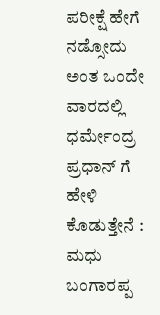ಪರೀಕ್ಷೆ ಹೇಗೆ ನಡ್ಸೋದು ಅಂತ ಒಂದೇ ವಾರದಲ್ಲಿ ಧರ್ಮೇಂದ್ರ ಪ್ರಧಾನ್ ಗೆ ಹೇಳಿ ಕೊಡುತ್ತೇನೆ : ಮಧು ಬಂಗಾರಪ್ಪ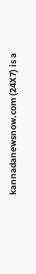kannadanewsnow.com (24X7) is a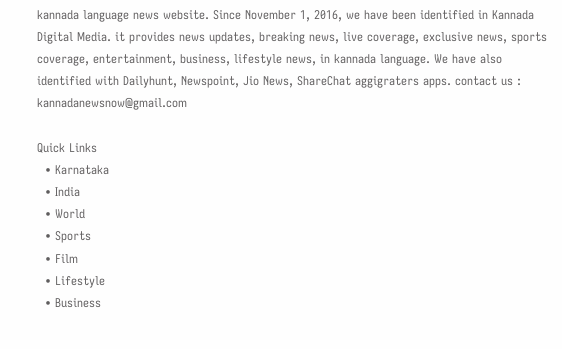kannada language news website. Since November 1, 2016, we have been identified in Kannada Digital Media. it provides news updates, breaking news, live coverage, exclusive news, sports coverage, entertainment, business, lifestyle news, in kannada language. We have also identified with Dailyhunt, Newspoint, Jio News, ShareChat aggigraters apps. contact us : kannadanewsnow@gmail.com

Quick Links
  • Karnataka
  • India
  • World
  • Sports
  • Film
  • Lifestyle
  • Business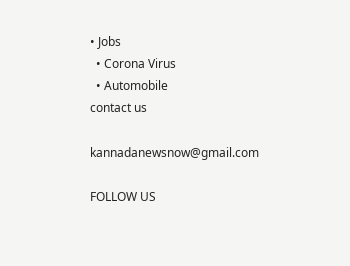• Jobs
  • Corona Virus
  • Automobile
contact us

kannadanewsnow@gmail.com

FOLLOW US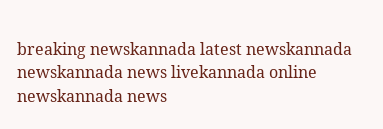breaking newskannada latest newskannada newskannada news livekannada online newskannada news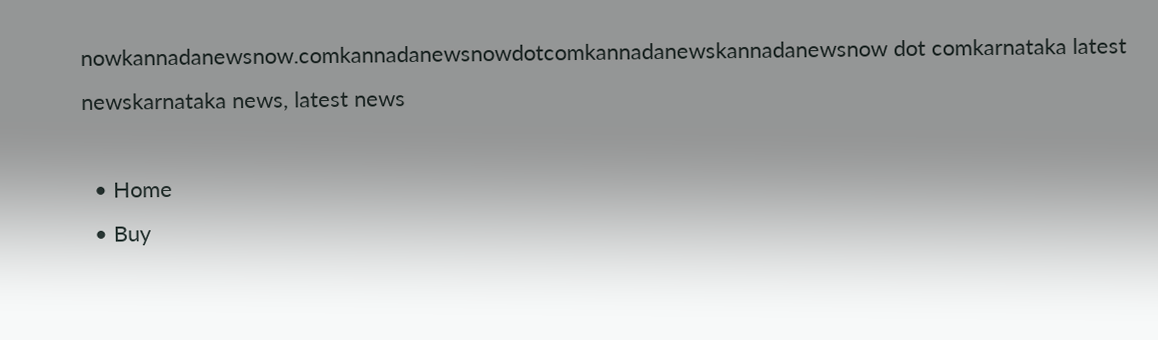nowkannadanewsnow.comkannadanewsnowdotcomkannadanewskannadanewsnow dot comkarnataka latest newskarnataka news, latest news

  • Home
  • Buy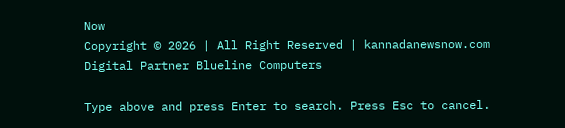Now
Copyright © 2026 | All Right Reserved | kannadanewsnow.com
Digital Partner Blueline Computers

Type above and press Enter to search. Press Esc to cancel.